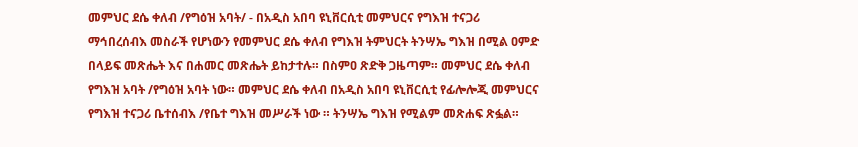መምህር ደሴ ቀለብ /የግዕዝ አባት/ - በአዲስ አበባ ዩኒቨርሲቲ መምህርና የግእዝ ተናጋሪ ማኅበረሰብእ መስራች የሆነውን የመምህር ደሴ ቀለብ የግእዝ ትምህርት ትንሣኤ ግእዝ በሚል ዐምድ በላይፍ መጽሔት እና በሐመር መጽሔት ይከታተሉ። በስምዐ ጽድቅ ጋዜጣም። መምህር ደሴ ቀለብ የግእዝ አባት /የግዕዝ አባት ነው። መምህር ደሴ ቀለብ በአዲስ አበባ ዩኒቨርሲቲ የፊሎሎጂ መምህርና የግእዝ ተናጋሪ ቤተሰብእ /የቤተ ግእዝ መሥራች ነው ። ትንሣኤ ግእዝ የሚልም መጽሐፍ ጽፏል።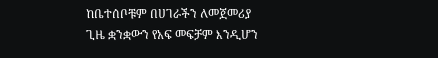ከቤተሰቦቹም በሀገራችን ለመጀመሪያ ጊዜ ቋንቋውን የአፍ መፍቻም እንዲሆን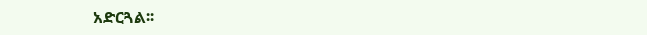አድርጓል፡፡